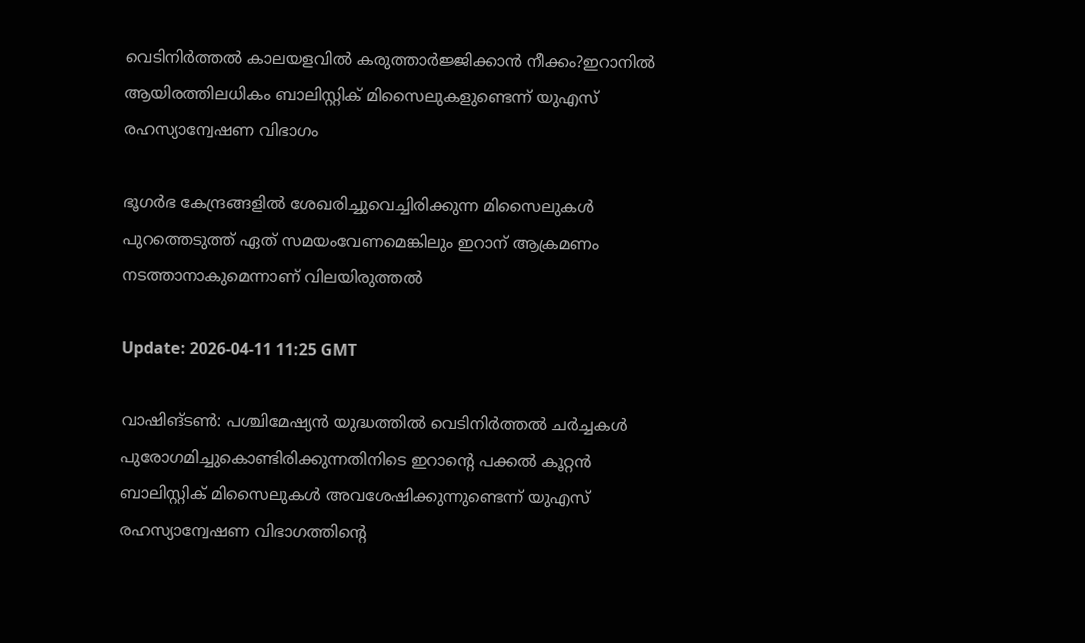വെടിനിർത്തൽ കാലയളവിൽ കരുത്താർജ്ജിക്കാൻ നീക്കം?ഇറാനിൽ ആയിരത്തിലധികം ബാലിസ്റ്റിക് മിസൈലുകളുണ്ടെന്ന് യുഎസ് രഹസ്യാന്വേഷണ വിഭാഗം

ഭൂഗർഭ കേന്ദ്രങ്ങളിൽ ശേഖരിച്ചുവെച്ചിരിക്കുന്ന മിസൈലുകൾ പുറത്തെടുത്ത് ഏത് സമയംവേണമെങ്കിലും ഇറാന് ആക്രമണം നടത്താനാകുമെന്നാണ് വിലയിരുത്തൽ

Update: 2026-04-11 11:25 GMT

വാഷിങ്ടണ്‍: പശ്ചിമേഷ്യന്‍ യുദ്ധത്തില്‍ വെടിനിര്‍ത്തല്‍ ചര്‍ച്ചകള്‍ പുരോഗമിച്ചുകൊണ്ടിരിക്കുന്നതിനിടെ ഇറാന്റെ പക്കല്‍ കൂറ്റന്‍ ബാലിസ്റ്റിക് മിസൈലുകള്‍ അവശേഷിക്കുന്നുണ്ടെന്ന് യുഎസ് രഹസ്യാന്വേഷണ വിഭാഗത്തിന്‍റെ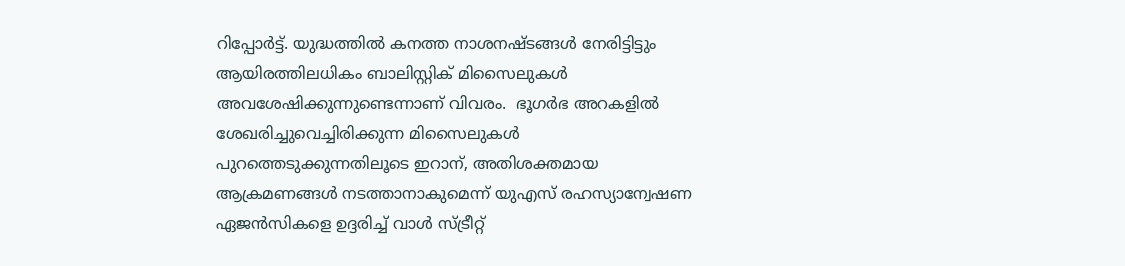റിപ്പോർട്ട്. യുദ്ധത്തിൽ കനത്ത നാശനഷ്ടങ്ങൾ നേരിട്ടിട്ടും ആയിരത്തിലധികം ബാലിസ്റ്റിക് മിസൈലുകൾ അവശേഷിക്കുന്നുണ്ടെന്നാണ് വിവരം.  ഭൂഗര്‍ഭ അറകളില്‍ ശേഖരിച്ചുവെച്ചിരിക്കുന്ന മിസൈലുകള്‍ പുറത്തെടുക്കുന്നതിലൂടെ ഇറാന്, അതിശക്തമായ ആക്രമണങ്ങള്‍ നടത്താനാകുമെന്ന് യുഎസ് രഹസ്യാന്വേഷണ ഏജന്‍സികളെ ഉദ്ദരിച്ച് വാള്‍ സ്ട്രീറ്റ്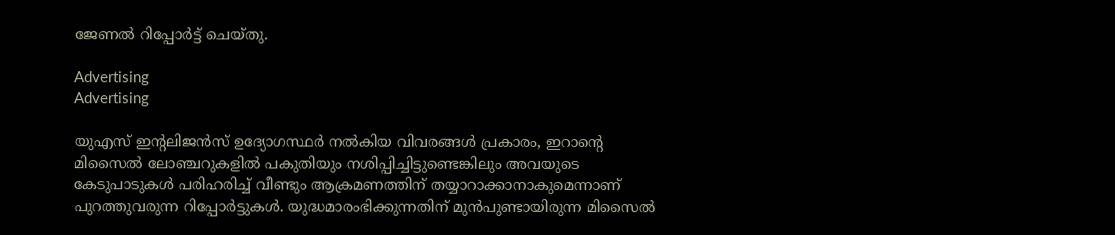ജേണല്‍ റിപ്പോര്‍ട്ട് ചെയ്തു.

Advertising
Advertising

യുഎസ് ഇന്റലിജന്‍സ് ഉദ്യോഗസ്ഥര്‍ നല്‍കിയ വിവരങ്ങള്‍ പ്രകാരം, ഇറാന്റെ മിസൈല്‍ ലോഞ്ചറുകളില്‍ പകുതിയും നശിപ്പിച്ചിട്ടുണ്ടെങ്കിലും അവയുടെ കേടുപാടുകള്‍ പരിഹരിച്ച് വീണ്ടും ആക്രമണത്തിന് തയ്യാറാക്കാനാകുമെന്നാണ് പുറത്തുവരുന്ന റിപ്പോര്‍ട്ടുകള്‍. യുദ്ധമാരംഭിക്കുന്നതിന് മുൻപുണ്ടായിരുന്ന മിസൈല്‍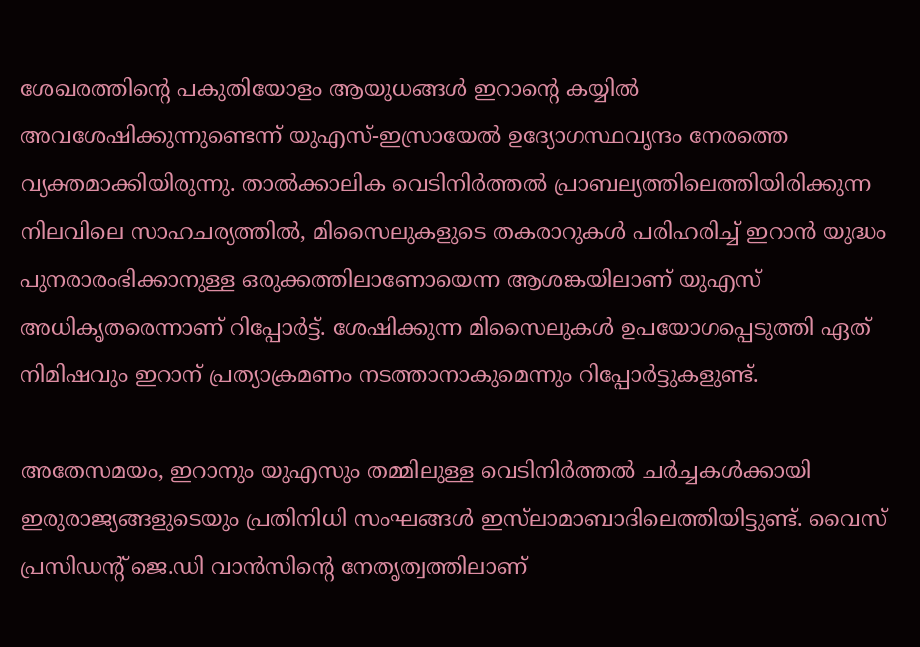ശേഖരത്തിന്റെ പകുതിയോളം ആയുധങ്ങള്‍ ഇറാന്റെ കയ്യില്‍ അവശേഷിക്കുന്നുണ്ടെന്ന് യുഎസ്-ഇസ്രായേല്‍ ഉദ്യോഗസ്ഥവൃന്ദം നേരത്തെ വ്യക്തമാക്കിയിരുന്നു. താല്‍ക്കാലിക വെടിനിര്‍ത്തല്‍ പ്രാബല്യത്തിലെത്തിയിരിക്കുന്ന നിലവിലെ സാഹചര്യത്തില്‍, മിസൈലുകളുടെ തകരാറുകള്‍ പരിഹരിച്ച് ഇറാന്‍ യുദ്ധം പുനരാരംഭിക്കാനുള്ള ഒരുക്കത്തിലാണോയെന്ന ആശങ്കയിലാണ് യുഎസ് അധികൃതരെന്നാണ് റിപ്പോര്‍ട്ട്. ശേഷിക്കുന്ന മിസൈലുകള്‍ ഉപയോഗപ്പെടുത്തി ഏത് നിമിഷവും ഇറാന് പ്രത്യാക്രമണം നടത്താനാകുമെന്നും റിപ്പോര്‍ട്ടുകളുണ്ട്.

അതേസമയം, ഇറാനും യുഎസും തമ്മിലുള്ള വെടിനിര്‍ത്തല്‍ ചര്‍ച്ചകള്‍ക്കായി ഇരുരാജ്യങ്ങളുടെയും പ്രതിനിധി സംഘങ്ങള്‍ ഇസ്‌ലാമാബാദിലെത്തിയിട്ടുണ്ട്. വൈസ് പ്രസിഡന്റ് ജെ.ഡി വാന്‍സിന്റെ നേതൃത്വത്തിലാണ്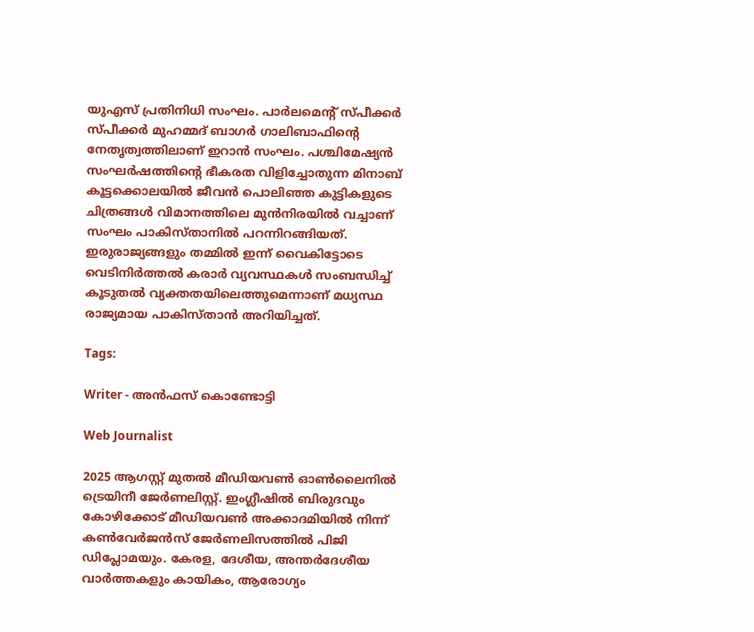യുഎസ് പ്രതിനിധി സംഘം. പാര്‍ലമെന്റ് സ്പീക്കര്‍ സ്പീക്കര്‍ മുഹമ്മദ് ബാഗര്‍ ഗാലിബാഫിന്റെ നേതൃത്വത്തിലാണ് ഇറാന്‍ സംഘം. പശ്ചിമേഷ്യന്‍ സംഘര്‍ഷത്തിന്റെ ഭീകരത വിളിച്ചോതുന്ന മിനാബ് കൂട്ടക്കൊലയില്‍ ജീവന്‍ പൊലിഞ്ഞ കുട്ടികളുടെ ചിത്രങ്ങള്‍ വിമാനത്തിലെ മുന്‍നിരയില്‍ വച്ചാണ് സംഘം പാകിസ്താനില്‍ പറന്നിറങ്ങിയത്. ഇരുരാജ്യങ്ങളും തമ്മില്‍ ഇന്ന് വൈകിട്ടോടെ വെടിനിര്‍ത്തല്‍ കരാര്‍ വ്യവസ്ഥകള്‍ സംബന്ധിച്ച് കൂടുതല്‍ വ്യക്തതയിലെത്തുമെന്നാണ് മധ്യസ്ഥ രാജ്യമായ പാകിസ്താന്‍ അറിയിച്ചത്.

Tags:

Writer - അൻഫസ് കൊണ്ടോട്ടി

Web Journalist

2025 ആഗസ്റ്റ് മുതൽ മീഡിയവൺ ഓൺലൈനിൽ ട്രെയിനീ ജേർണലിസ്റ്റ്. ഇംഗ്ലീഷിൽ ബിരുദവും കോഴിക്കോട് മീഡിയവൺ അക്കാദമിയിൽ നിന്ന് കൺവേർജൻസ് ജേർണലിസത്തിൽ പിജി ഡിപ്ലോമയും. കേരള, ദേശീയ, അന്തർദേശീയ വാർത്തകളും കായികം, ആരോഗ്യം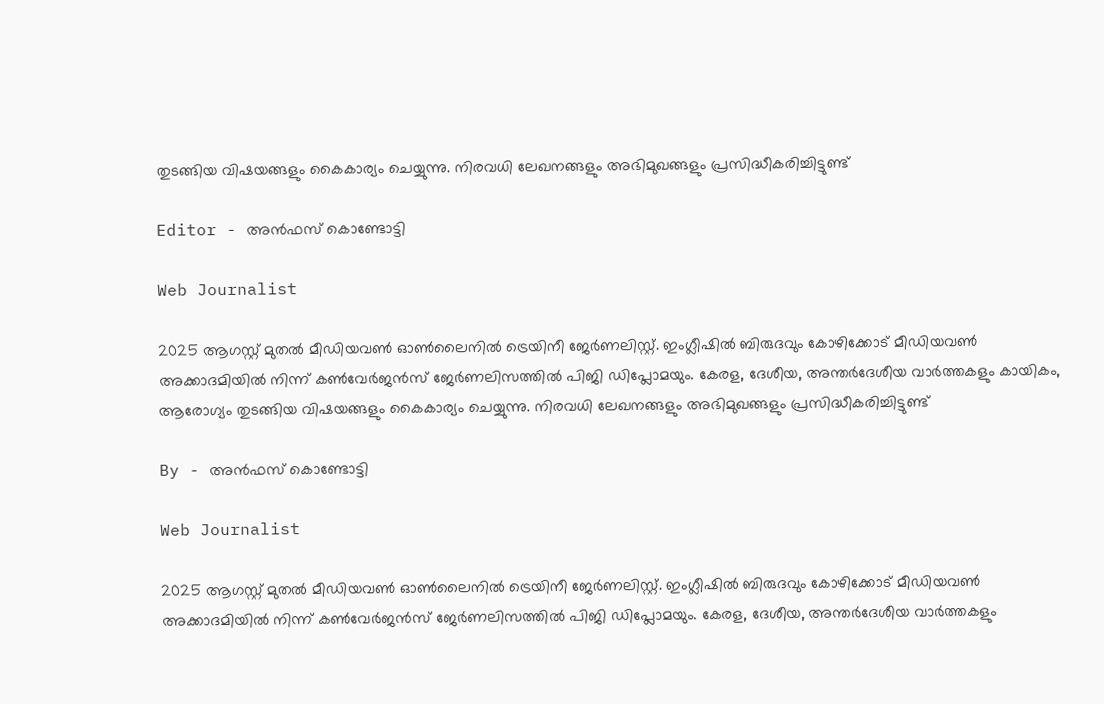തുടങ്ങിയ വിഷയങ്ങളും കൈകാര്യം ചെയ്യുന്നു. നിരവധി ലേഖനങ്ങളും അഭിമുഖങ്ങളും പ്രസിദ്ധീകരിച്ചിട്ടുണ്ട്

Editor - അൻഫസ് കൊണ്ടോട്ടി

Web Journalist

2025 ആഗസ്റ്റ് മുതൽ മീഡിയവൺ ഓൺലൈനിൽ ട്രെയിനീ ജേർണലിസ്റ്റ്. ഇംഗ്ലീഷിൽ ബിരുദവും കോഴിക്കോട് മീഡിയവൺ അക്കാദമിയിൽ നിന്ന് കൺവേർജൻസ് ജേർണലിസത്തിൽ പിജി ഡിപ്ലോമയും. കേരള, ദേശീയ, അന്തർദേശീയ വാർത്തകളും കായികം, ആരോഗ്യം തുടങ്ങിയ വിഷയങ്ങളും കൈകാര്യം ചെയ്യുന്നു. നിരവധി ലേഖനങ്ങളും അഭിമുഖങ്ങളും പ്രസിദ്ധീകരിച്ചിട്ടുണ്ട്

By - അൻഫസ് കൊണ്ടോട്ടി

Web Journalist

2025 ആഗസ്റ്റ് മുതൽ മീഡിയവൺ ഓൺലൈനിൽ ട്രെയിനീ ജേർണലിസ്റ്റ്. ഇംഗ്ലീഷിൽ ബിരുദവും കോഴിക്കോട് മീഡിയവൺ അക്കാദമിയിൽ നിന്ന് കൺവേർജൻസ് ജേർണലിസത്തിൽ പിജി ഡിപ്ലോമയും. കേരള, ദേശീയ, അന്തർദേശീയ വാർത്തകളും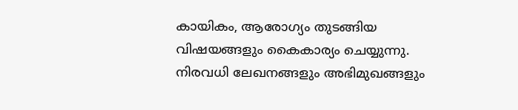കായികം, ആരോഗ്യം തുടങ്ങിയ വിഷയങ്ങളും കൈകാര്യം ചെയ്യുന്നു. നിരവധി ലേഖനങ്ങളും അഭിമുഖങ്ങളും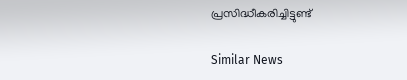പ്രസിദ്ധീകരിച്ചിട്ടുണ്ട്

Similar News